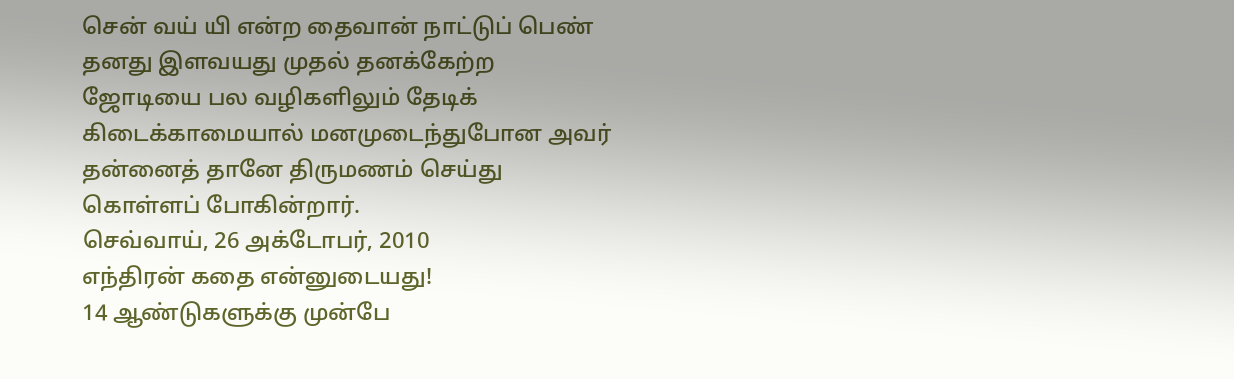சென் வய் யி என்ற தைவான் நாட்டுப் பெண் தனது இளவயது முதல் தனக்கேற்ற ஜோடியை பல வழிகளிலும் தேடிக் கிடைக்காமையால் மனமுடைந்துபோன அவர் தன்னைத் தானே திருமணம் செய்து கொள்ளப் போகின்றார்.
செவ்வாய், 26 அக்டோபர், 2010
எந்திரன் கதை என்னுடையது!
14 ஆண்டுகளுக்கு முன்பே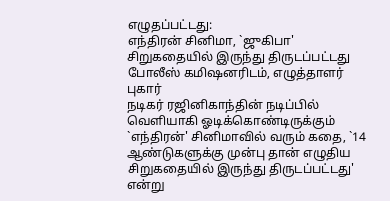எழுதப்பட்டது:
எந்திரன் சினிமா, `ஜுகிபா' சிறுகதையில் இருந்து திருடப்பட்டது
போலீஸ் கமிஷனரிடம், எழுத்தாளர் புகார்
நடிகர் ரஜினிகாந்தின் நடிப்பில் வெளியாகி ஓடிக்கொண்டிருக்கும் `எந்திரன்' சினிமாவில் வரும் கதை, `14 ஆண்டுகளுக்கு முன்பு தான் எழுதிய சிறுகதையில் இருந்து திருடப்பட்டது' என்று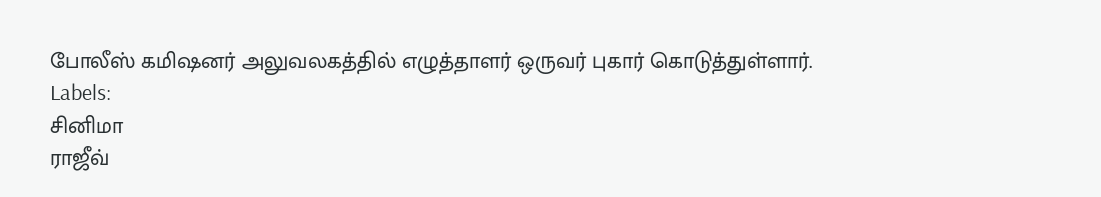போலீஸ் கமிஷனர் அலுவலகத்தில் எழுத்தாளர் ஒருவர் புகார் கொடுத்துள்ளார்.
Labels:
சினிமா
ராஜீவ்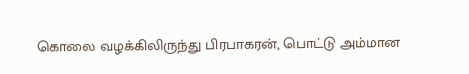கொலை வழக்கிலிருந்து பிரபாகரன், பொட்டு அம்மான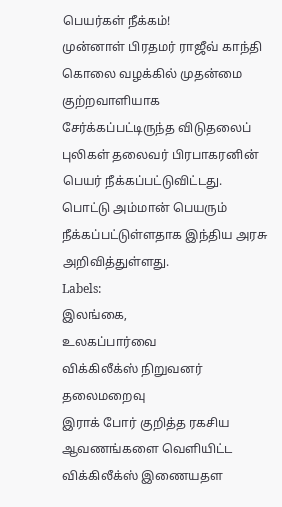பெயர்கள் நீக்கம்!
முன்னாள் பிரதமர் ராஜீவ் காந்தி கொலை வழக்கில் முதன்மை குற்றவாளியாக சேர்க்கப்பட்டிருந்த விடுதலைப் புலிகள் தலைவர் பிரபாகரனின் பெயர் நீக்கப்பட்டுவிட்டது. பொட்டு அம்மான் பெயரும் நீக்கப்பட்டுள்ளதாக இந்திய அரசு அறிவித்துள்ளது.
Labels:
இலங்கை,
உலகப்பார்வை
விக்கிலீக்ஸ் நிறுவனர் தலைமறைவு
இராக் போர் குறித்த ரகசிய ஆவணங்களை வெளியிட்ட விக்கிலீக்ஸ் இணையதள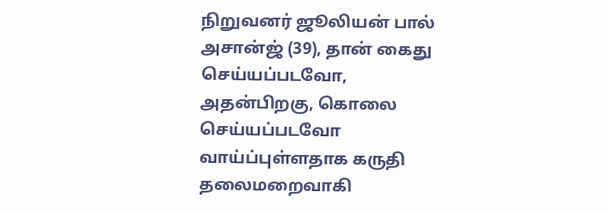நிறுவனர் ஜூலியன் பால் அசான்ஜ் (39), தான் கைது செய்யப்படவோ, அதன்பிறகு, கொலை செய்யப்படவோ வாய்ப்புள்ளதாக கருதி தலைமறைவாகி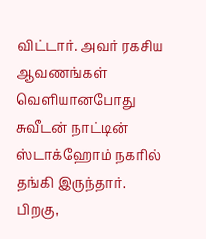விட்டார். அவர் ரகசிய ஆவணங்கள் வெளியானபோது சுவீடன் நாட்டின் ஸ்டாக்ஹோம் நகரில் தங்கி இருந்தார். பிறகு,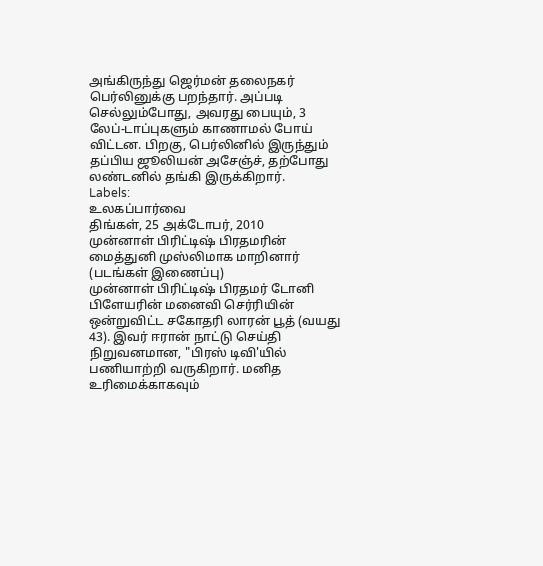அங்கிருந்து ஜெர்மன் தலைநகர் பெர்லினுக்கு பறந்தார். அப்படி செல்லும்போது, அவரது பையும், 3 லேப்-டாப்புகளும் காணாமல் போய் விட்டன. பிறகு, பெர்லினில் இருந்தும் தப்பிய ஜூலியன் அசேஞ்ச், தற்போது லண்டனில் தங்கி இருக்கிறார்.
Labels:
உலகப்பார்வை
திங்கள், 25 அக்டோபர், 2010
முன்னாள் பிரிட்டிஷ் பிரதமரின் மைத்துனி முஸ்லிமாக மாறினார் (படங்கள் இணைப்பு)
முன்னாள் பிரிட்டிஷ் பிரதமர் டோனி பிளேயரின் மனைவி செர்ரியின் ஒன்றுவிட்ட சகோதரி லாரன் பூத் (வயது 43). இவர் ஈரான் நாட்டு செய்தி நிறுவனமான, "பிரஸ் டிவி'யில் பணியாற்றி வருகிறார். மனித உரிமைக்காகவும்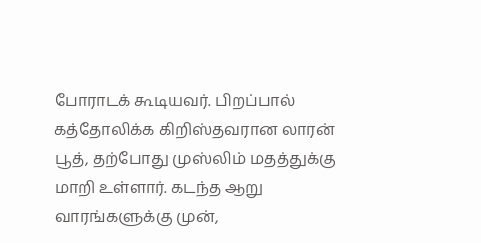போராடக் கூடியவர். பிறப்பால் கத்தோலிக்க கிறிஸ்தவரான லாரன் பூத், தற்போது முஸ்லிம் மதத்துக்கு மாறி உள்ளார். கடந்த ஆறு வாரங்களுக்கு முன்,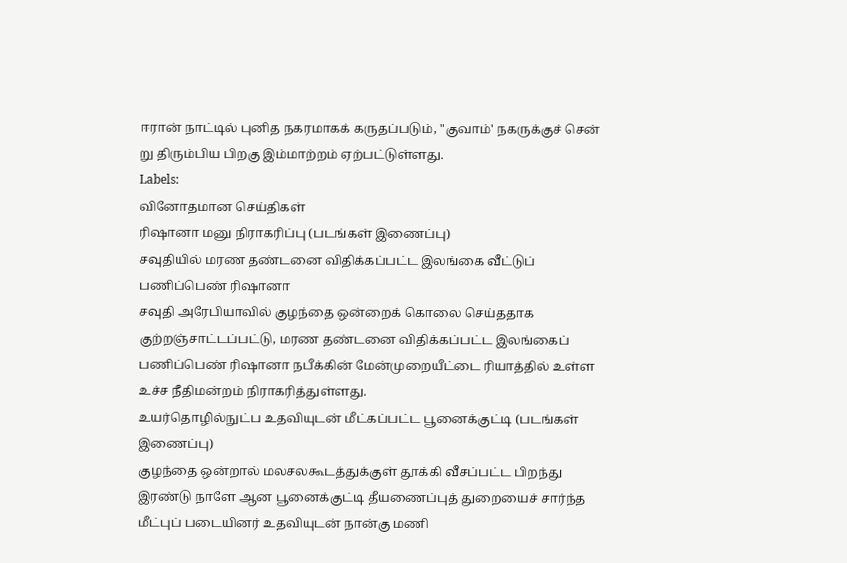ஈரான் நாட்டில் புனித நகரமாகக் கருதப்படும், "குவாம்' நகருக்குச் சென் று திரும்பிய பிறகு இம்மாற்றம் ஏற்பட்டுள்ளது.
Labels:
வினோதமான செய்திகள்
ரிஷானா மனு நிராகரிப்பு (படங்கள் இணைப்பு)
சவுதியில் மரண தண்டனை விதிக்கப்பட்ட இலங்கை வீட்டுப் பணிப்பெண் ரிஷானா
சவுதி அரேபியாவில் குழந்தை ஒன்றைக் கொலை செய்ததாக குற்றஞ்சாட்டப்பட்டு, மரண தண்டனை விதிக்கப்பட்ட இலங்கைப் பணிப்பெண் ரிஷானா நபீக்கின் மேன்முறையீட்டை ரியாத்தில் உள்ள உச்ச நீதிமன்றம் நிராகரித்துள்ளது.
உயர்தொழில்நுட்ப உதவியுடன் மீட்கப்பட்ட பூனைக்குட்டி (படங்கள் இணைப்பு)
குழந்தை ஒன்றால் மலசலகூடத்துக்குள் தூக்கி வீசப்பட்ட பிறந்து இரண்டு நாளே ஆன பூனைக்குட்டி தீயணைப்புத் துறையைச் சார்ந்த மீட்புப் படையினர் உதவியுடன் நான்கு மணி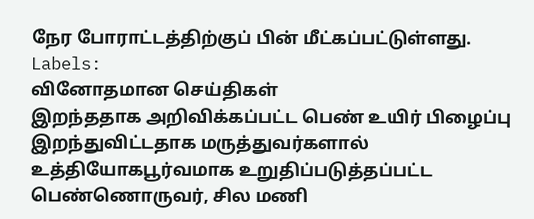நேர போராட்டத்திற்குப் பின் மீட்கப்பட்டுள்ளது.
Labels:
வினோதமான செய்திகள்
இறந்ததாக அறிவிக்கப்பட்ட பெண் உயிர் பிழைப்பு
இறந்துவிட்டதாக மருத்துவர்களால் உத்தியோகபூர்வமாக உறுதிப்படுத்தப்பட்ட பெண்ணொருவர், சில மணி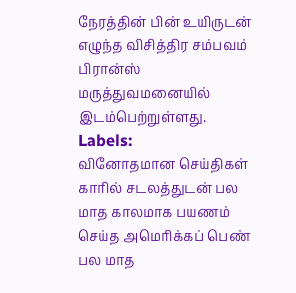நேரத்தின் பின் உயிருடன் எழுந்த விசித்திர சம்பவம் பிரான்ஸ் மருத்துவமனையில் இடம்பெற்றுள்ளது.
Labels:
வினோதமான செய்திகள்
காரில் சடலத்துடன் பல மாத காலமாக பயணம் செய்த அமெரிக்கப் பெண்
பல மாத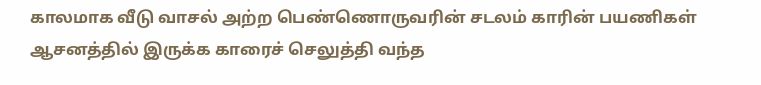காலமாக வீடு வாசல் அற்ற பெண்ணொருவரின் சடலம் காரின் பயணிகள் ஆசனத்தில் இருக்க காரைச் செலுத்தி வந்த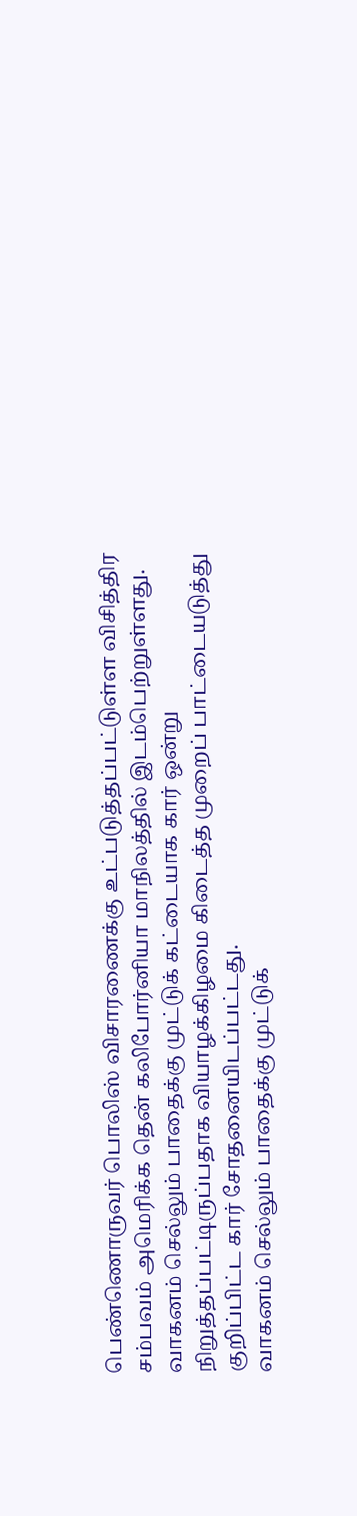பெண்ணொருவர் பொலிஸ் விசாரணைக்கு உட்படுத்தப்பட்டுள்ள விசித்திர சம்பவம் அமெரிக்க தென் கலிபோர்னியா மாநிலத்தில் இடம்பெற்றுள்ளது.
வாகனம் செல்லும் பாதைக்கு முட்டுக் கட்டையாக கார் ஒன்று நிறுத்தப்பட்டிருப்பதாக வியாழக்கிழமை கிடைத்த முறைப் பாட்டையடுத்து குறிப்பிட்ட கார் சோதனையிடப்பட்டது.
வாகனம் செல்லும் பாதைக்கு முட்டுக்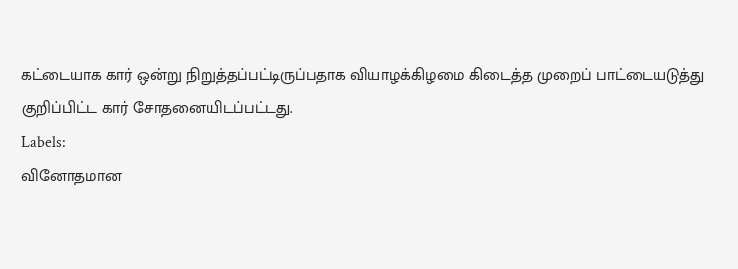கட்டையாக கார் ஒன்று நிறுத்தப்பட்டிருப்பதாக வியாழக்கிழமை கிடைத்த முறைப் பாட்டையடுத்து குறிப்பிட்ட கார் சோதனையிடப்பட்டது.
Labels:
வினோதமான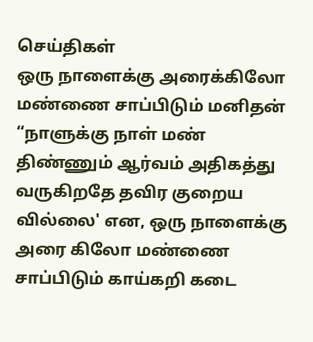செய்திகள்
ஒரு நாளைக்கு அரைக்கிலோ மண்ணை சாப்பிடும் மனிதன்
“நாளுக்கு நாள் மண் திண்ணும் ஆர்வம் அதிகத்து வருகிறதே தவிர குறைய வில்லை' என, ஒரு நாளைக்கு அரை கிலோ மண்ணை சாப்பிடும் காய்கறி கடை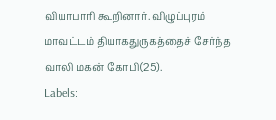வியாபாரி கூறினார். விழுப்புரம் மாவட்டம் தியாகதுருகத்தைச் சேர்ந்த வாலி மகன் கோபி(25).
Labels: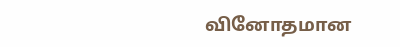வினோதமான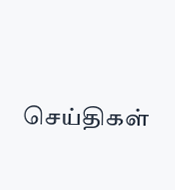செய்திகள்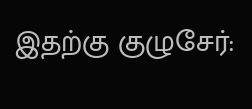இதற்கு குழுசேர்: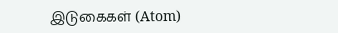இடுகைகள் (Atom)